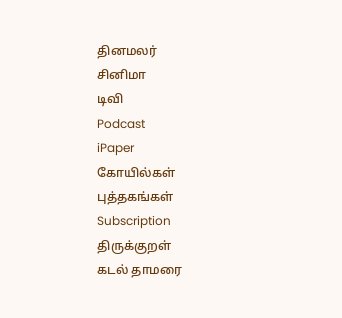தினமலர்
சினிமா
டிவி
Podcast
iPaper
கோயில்கள்
புத்தகங்கள்
Subscription
திருக்குறள்
கடல் தாமரை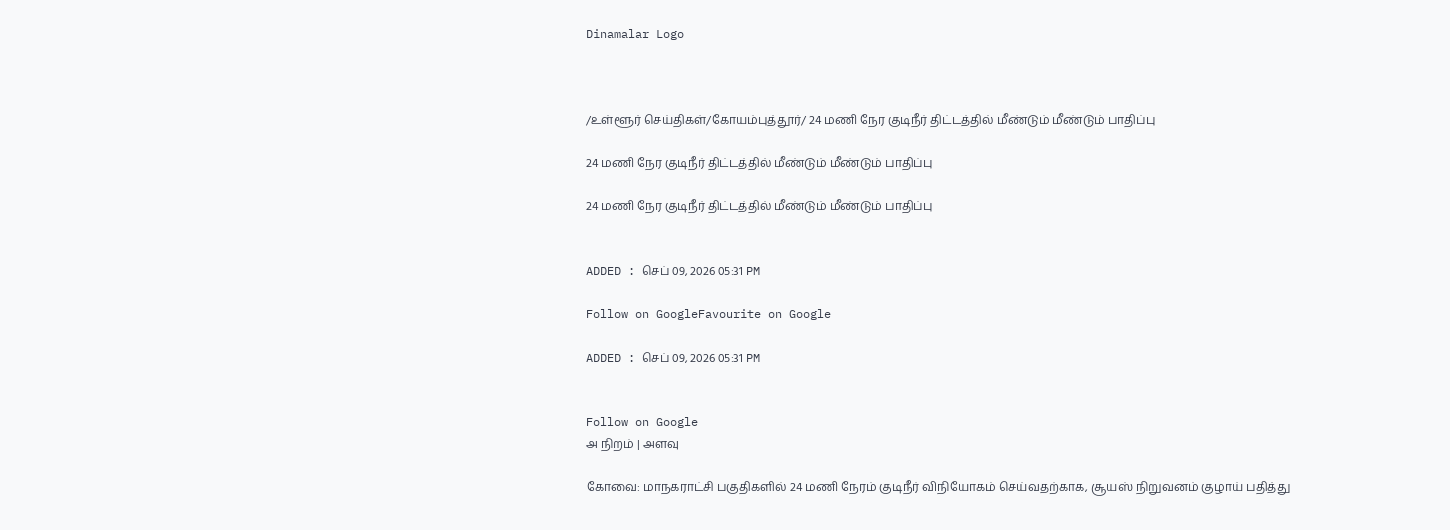Dinamalar Logo



/உள்ளூர் செய்திகள்/கோயம்புத்தூர்/ 24 மணி நேர குடிநீர் திட்டத்தில் மீண்டும் மீண்டும் பாதிப்பு

24 மணி நேர குடிநீர் திட்டத்தில் மீண்டும் மீண்டும் பாதிப்பு

24 மணி நேர குடிநீர் திட்டத்தில் மீண்டும் மீண்டும் பாதிப்பு


ADDED : செப் 09, 2026 05:31 PM

Follow on GoogleFavourite on Google

ADDED : செப் 09, 2026 05:31 PM


Follow on Google
அ நிறம் | அளவு

கோவை: மாநகராட்சி பகுதிகளில் 24 மணி நேரம் குடிநீர் விநியோகம் செய்வதற்காக, சூயஸ் நிறுவனம் குழாய் பதித்து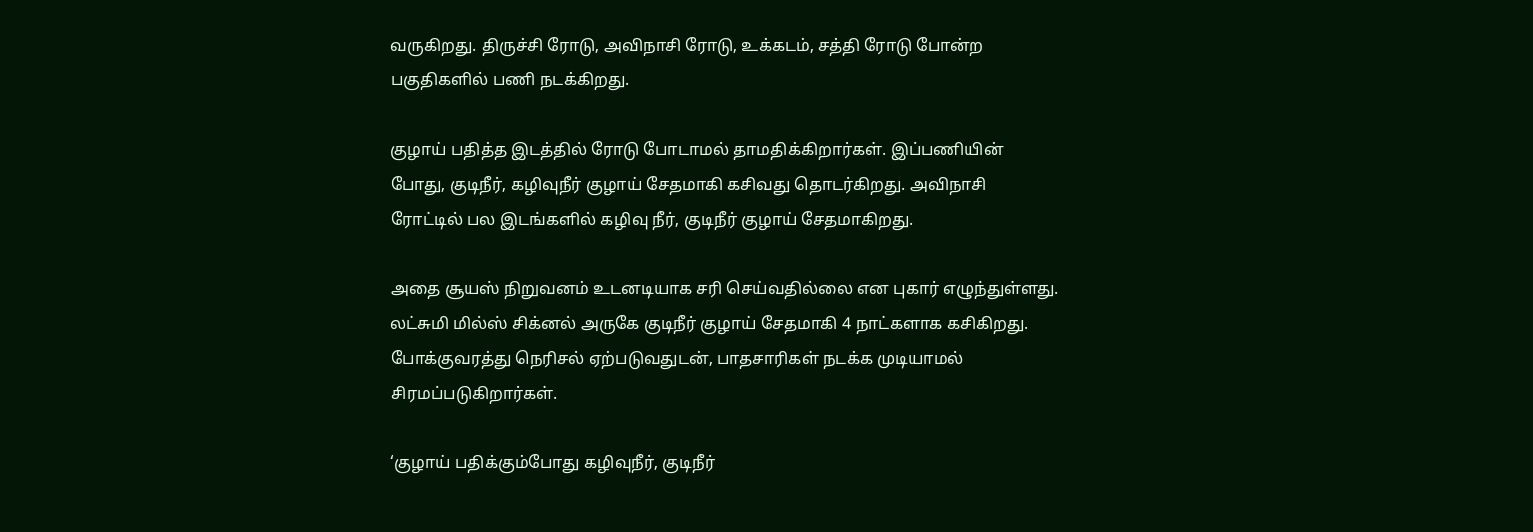வருகிறது. திருச்சி ரோடு, அவிநாசி ரோடு, உக்கடம், சத்தி ரோடு போன்ற பகுதிகளில் பணி நடக்கிறது.

குழாய் பதித்த இடத்தில் ரோடு போடாமல் தாமதிக்கிறார்கள். இப்பணியின் போது, குடிநீர், கழிவுநீர் குழாய் சேதமாகி கசிவது தொடர்கிறது. அவிநாசி ரோட்டில் பல இடங்களில் கழிவு நீர், குடிநீர் குழாய் சேதமாகிறது.

அதை சூயஸ் நிறுவனம் உடனடியாக சரி செய்வதில்லை என புகார் எழுந்துள்ளது. லட்சுமி மில்ஸ் சிக்னல் அருகே குடிநீர் குழாய் சேதமாகி 4 நாட்களாக கசிகிறது. போக்குவரத்து நெரிசல் ஏற்படுவதுடன், பாதசாரிகள் நடக்க முடியாமல் சிரமப்படுகிறார்கள்.

‘குழாய் பதிக்கும்போது கழிவுநீர், குடிநீர்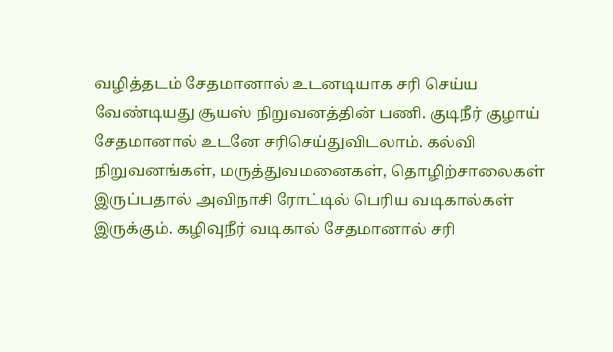வழித்தடம் சேதமானால் உடனடியாக சரி செய்ய வேண்டியது சூயஸ் நிறுவனத்தின் பணி. குடிநீர் குழாய் சேதமானால் உடனே சரிசெய்துவிடலாம். கல்வி நிறுவனங்கள், மருத்துவமனைகள், தொழிற்சாலைகள் இருப்பதால் அவிநாசி ரோட்டில் பெரிய வடிகால்கள் இருக்கும். கழிவுநீர் வடிகால் சேதமானால் சரி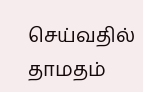செய்வதில் தாமதம்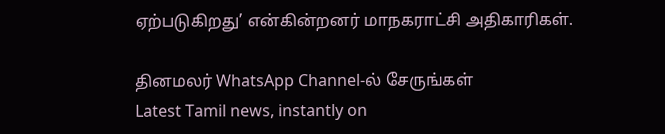ஏற்படுகிறது’ என்கின்றனர் மாநகராட்சி அதிகாரிகள்.

தினமலர் WhatsApp Channel-ல் சேருங்கள்
Latest Tamil news, instantly on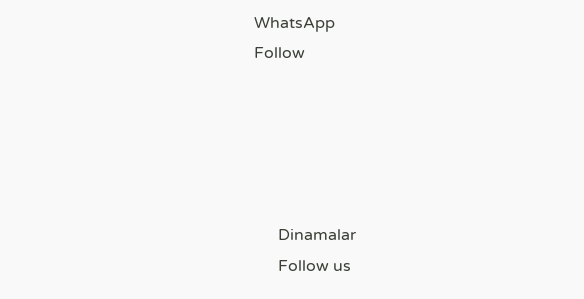WhatsApp
Follow





      Dinamalar
      Follow us